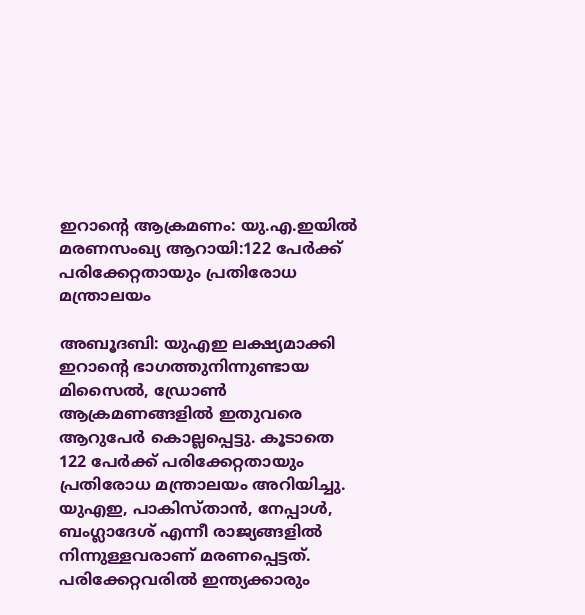ഇറാന്റെ ആക്രമണം: യു.എ.ഇയിൽ മരണസംഖ്യ ആറായി:122 പേർക്ക് പരിക്കേറ്റതായും പ്രതിരോധ മന്ത്രാലയം

അബൂദബി: യുഎഇ ലക്ഷ്യമാക്കി ഇറാന്റെ ഭാഗത്തുനിന്നുണ്ടായ മിസൈൽ, ഡ്രോൺ ആക്രമണങ്ങളിൽ ഇതുവരെ ആറുപേർ കൊല്ലപ്പെട്ടു. കൂടാതെ 122 പേർക്ക് പരിക്കേറ്റതായും പ്രതിരോധ മന്ത്രാലയം അറിയിച്ചു. യുഎഇ, പാകിസ്താൻ, നേപ്പാൾ, ബംഗ്ലാദേശ് എന്നീ രാജ്യങ്ങളിൽ നിന്നുള്ളവരാണ് മരണപ്പെട്ടത്. പരിക്കേറ്റവരിൽ ഇന്ത്യക്കാരും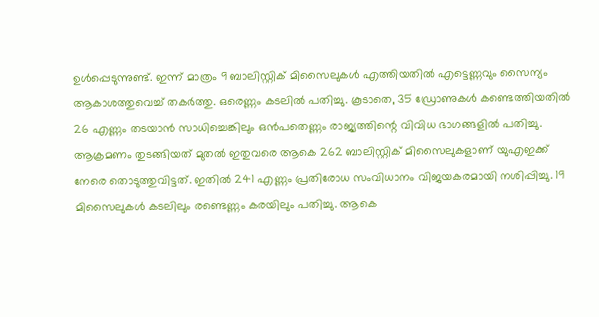ഉൾപ്പെടുന്നുണ്ട്. ഇന്ന് മാത്രം 9 ബാലിസ്റ്റിക് മിസൈലുകൾ എത്തിയതിൽ എട്ടെണ്ണവും സൈന്യം ആകാശത്തുവെച്ച് തകർത്തു. ഒരെണ്ണം കടലിൽ പതിച്ചു. കൂടാതെ, 35 ഡ്രോണുകൾ കണ്ടെത്തിയതിൽ 26 എണ്ണം തടയാൻ സാധിച്ചെങ്കിലും ഒൻപതെണ്ണം രാജ്യത്തിന്റെ വിവിധ ഭാഗങ്ങളിൽ പതിച്ചു.
ആക്രമണം തുടങ്ങിയത് മുതൽ ഇതുവരെ ആകെ 262 ബാലിസ്റ്റിക് മിസൈലുകളാണ് യുഎഇക്ക് നേരെ തൊടുത്തുവിട്ടത്. ഇതിൽ 241 എണ്ണം പ്രതിരോധ സംവിധാനം വിജയകരമായി നശിപ്പിച്ചു. 19 മിസൈലുകൾ കടലിലും രണ്ടെണ്ണം കരയിലും പതിച്ചു. ആകെ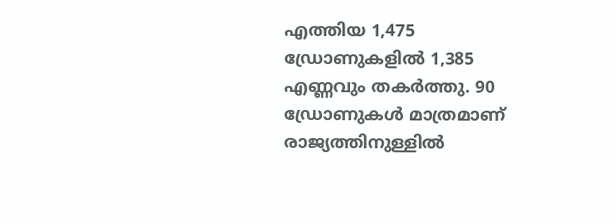എത്തിയ 1,475 ഡ്രോണുകളിൽ 1,385 എണ്ണവും തകർത്തു. 90 ഡ്രോണുകൾ മാത്രമാണ് രാജ്യത്തിനുള്ളിൽ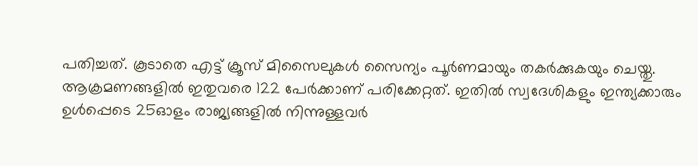പതിച്ചത്. കൂടാതെ എട്ട് ക്രൂസ് മിസൈലുകൾ സൈന്യം പൂർണമായും തകർക്കുകയും ചെയ്തു.
ആക്രമണങ്ങളിൽ ഇതുവരെ 122 പേർക്കാണ് പരിക്കേറ്റത്. ഇതിൽ സ്വദേശികളും ഇന്ത്യക്കാരും ഉൾപ്പെടെ 25ഓളം രാജ്യങ്ങളിൽ നിന്നുള്ളവർ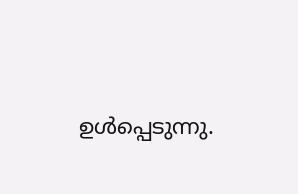ഉൾപ്പെടുന്നു.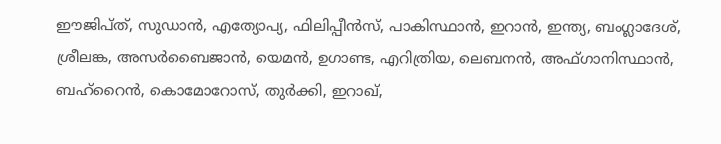ഈജിപ്ത്, സുഡാൻ, എത്യോപ്യ, ഫിലിപ്പീൻസ്, പാകിസ്ഥാൻ, ഇറാൻ, ഇന്ത്യ, ബംഗ്ലാദേശ്, ശ്രീലങ്ക, അസർബൈജാൻ, യെമൻ, ഉഗാണ്ട, എറിത്രിയ, ലെബനൻ, അഫ്ഗാനിസ്ഥാൻ, ബഹ്റൈൻ, കൊമോറോസ്, തുർക്കി, ഇറാഖ്,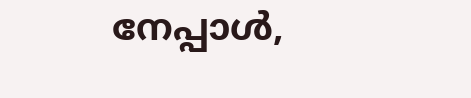നേപ്പാൾ,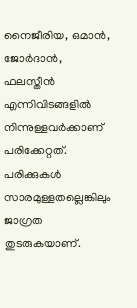നൈജീരിയ, ഒമാൻ, ജോർദാൻ, ഫലസ്തീൻ എന്നിവിടങ്ങളിൽ നിന്നുള്ളവർക്കാണ് പരിക്കേറ്റത്. പരിക്കുകൾ സാരമുള്ളതല്ലെങ്കിലും ജാഗ്രത തുടരുകയാണ്.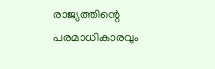രാജ്യത്തിന്റെ പരമാധികാരവും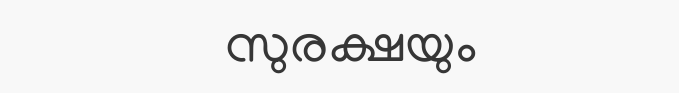സുരക്ഷയും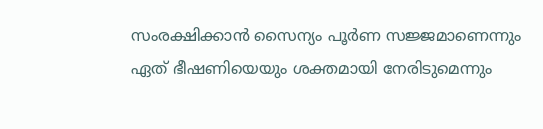സംരക്ഷിക്കാൻ സൈന്യം പൂർണ സജ്ജമാണെന്നും ഏത് ഭീഷണിയെയും ശക്തമായി നേരിടുമെന്നും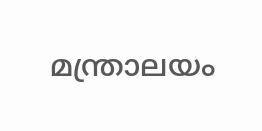മന്ത്രാലയം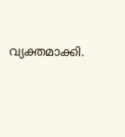വ്യക്തമാക്കി.